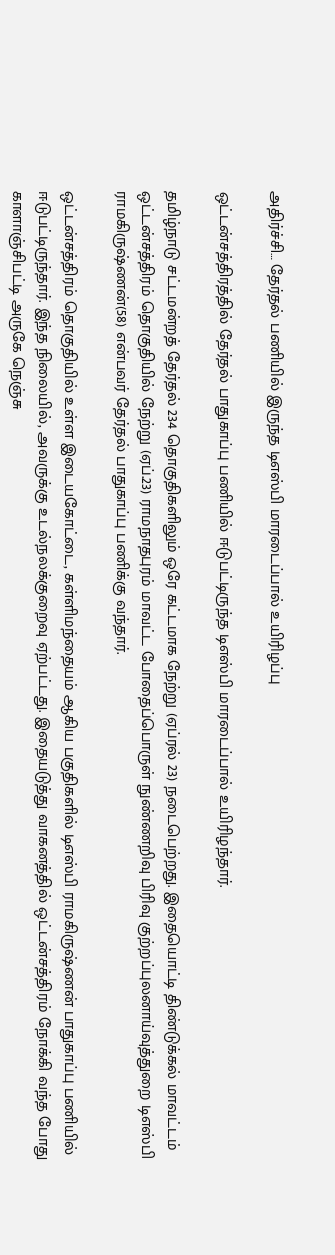அதிர்ச்சி… தேர்தல் பணியில் இருந்த டிஎஸ்பி மாரடைப்பால் உயிரிழப்பு

ஒட்டன்சத்திரத்தில் தேர்தல் பாதுகாப்பு பணியில் ஈடுபட்டிருந்த டிஎஸ்பி மாரடைப்பால் உயிரிழந்தார்.

தமிழ்நாடு சட்டமன்றத் தேர்தல் 234 தொகுதிகளிலும் ஒரே கட்டமாக நேற்று (ஏப்ரல் 23) நடைபெற்றது. இதையொட்டி திண்டுக்கல் மாவட்டம் ஒட்டன்சத்திரம் தொகுதியில் நேற்று (ஏப்.23) ராமநாதபுரம் மாவட்ட போதைப்பொருள் நுண்ணறிவு பிரிவு குற்றப்புலனாய்வுத்துறை டிஎஸ்பி ராமகிருஷ்ணன்(58) என்பவர் தேர்தல் பாதுகாப்பு பணிக்கு வந்தார்.

ஒட்டன்சத்திரம் தொகுதியில் உள்ள இடையகோட்டை, கள்ளிமந்தையம் ஆகிய பகுதிகளில் டிஎஸ்பி ராமகிருஷ்ணன் பாதுகாப்பு பணியில் ஈடுபட்டிருந்தார். இந்த நிலையில், அவருக்கு உடல்நலக்குறைவு ஏற்பட்டது. இதையடுத்து வாகனத்தில் ஒட்டன்சத்திரம் நோக்கி வந்த போது காளாஞ்சிபட்டி அருகே நெஞ்சு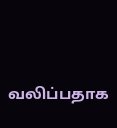வலிப்பதாக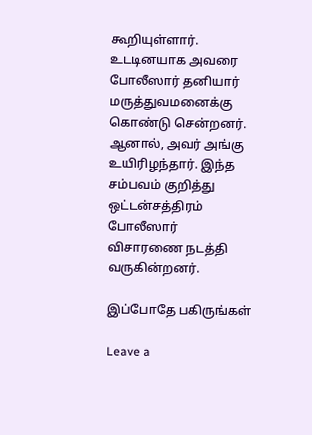கூறியுள்ளார். உடடினயாக அவரை போலீஸார் தனியார் மருத்துவமனைக்கு கொண்டு சென்றனர். ஆனால், அவர் அங்கு உயிரிழந்தார். இந்த சம்பவம் குறித்து ஒட்டன்சத்திரம் போலீஸார் விசாரணை நடத்தி வருகின்றனர்.

இப்போதே பகிருங்கள்

Leave a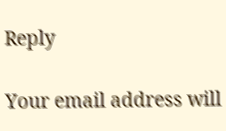Reply

Your email address will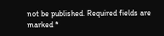not be published. Required fields are marked *